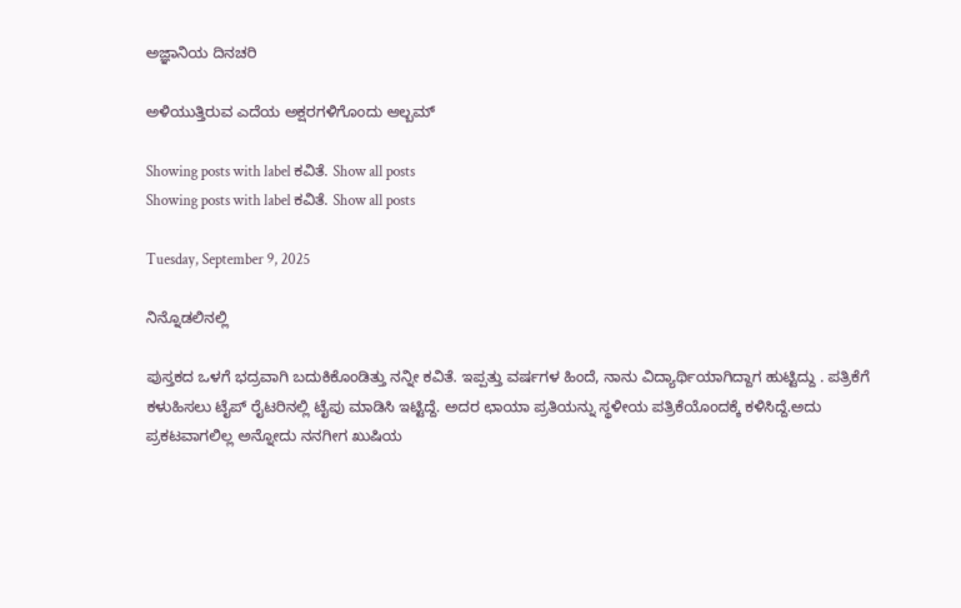ಅಜ್ಞಾನಿಯ ದಿನಚರಿ

ಅಳಿಯುತ್ತಿರುವ ಎದೆಯ ಅಕ್ಷರಗಳಿಗೊಂದು ಆಲ್ಬಮ್

Showing posts with label ಕವಿತೆ. Show all posts
Showing posts with label ಕವಿತೆ. Show all posts

Tuesday, September 9, 2025

ನಿನ್ನೊಡಲಿನಲ್ಲಿ

ಪುಸ್ತಕದ ಒಳಗೆ ಭದ್ರವಾಗಿ ಬದುಕಿಕೊಂಡಿತ್ತು ನನ್ನೀ ಕವಿತೆ. ಇಪ್ಪತ್ತು ವರ್ಷಗಳ ಹಿಂದೆ, ನಾನು ವಿದ್ಯಾರ್ಥಿಯಾಗಿದ್ದಾಗ ಹುಟ್ಟಿದ್ದು . ಪತ್ರಿಕೆಗೆ ಕಳುಹಿಸಲು ಟೈಪ್ ರೈಟರಿನಲ್ಲಿ ಟೈಪು ಮಾಡಿಸಿ ಇಟ್ಟಿದ್ದೆ. ಅದರ ಛಾಯಾ ಪ್ರತಿಯನ್ನು ಸ್ಥಳೀಯ ಪತ್ರಿಕೆಯೊಂದಕ್ಕೆ ಕಳಿಸಿದ್ದೆ.ಅದು ಪ್ರಕಟವಾಗಲಿಲ್ಲ ಅನ್ನೋದು ನನಗೀಗ ಖುಷಿಯ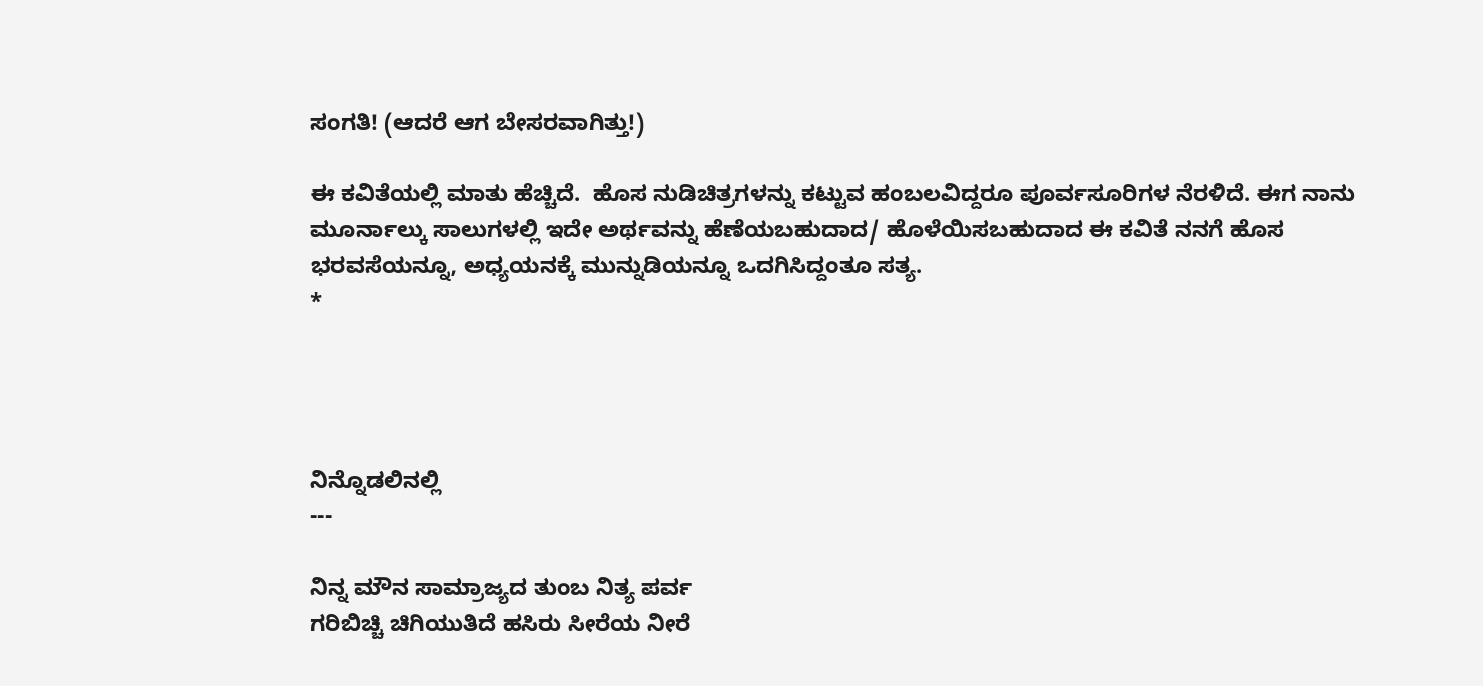ಸಂಗತಿ! (ಆದರೆ ಆಗ ಬೇಸರವಾಗಿತ್ತು!)

ಈ ಕವಿತೆಯಲ್ಲಿ ಮಾತು ಹೆಚ್ಚಿದೆ.  ಹೊಸ ನುಡಿಚಿತ್ರಗಳನ್ನು ಕಟ್ಟುವ ಹಂಬಲವಿದ್ದರೂ ಪೂರ್ವಸೂರಿಗಳ ನೆರಳಿದೆ. ಈಗ ನಾನು ಮೂರ್ನಾಲ್ಕು ಸಾಲುಗಳಲ್ಲಿ ಇದೇ ಅರ್ಥವನ್ನು ಹೆಣೆಯಬಹುದಾದ/ ಹೊಳೆಯಿಸಬಹುದಾದ ಈ ಕವಿತೆ ನನಗೆ ಹೊಸ ಭರವಸೆಯನ್ನೂ, ಅಧ್ಯಯನಕ್ಕೆ ಮುನ್ನುಡಿಯನ್ನೂ ಒದಗಿಸಿದ್ದಂತೂ ಸತ್ಯ.
*




ನಿನ್ನೊಡಲಿನಲ್ಲಿ
---

ನಿನ್ನ ಮೌನ ಸಾಮ್ರಾಜ್ಯದ ತುಂಬ ನಿತ್ಯ ಪರ್ವ
ಗರಿಬಿಚ್ಚಿ ಚಿಗಿಯುತಿದೆ ಹಸಿರು ಸೀರೆಯ ನೀರೆ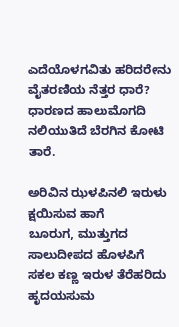ಎದೆಯೊಳಗವಿತು ಹರಿದರೇನು ವೈತರಣಿಯ ನೆತ್ತರ ಧಾರೆ?
ಧಾರಣದ ಹಾಲುಮೊಗದಿ ನಲಿಯುತಿದೆ ಬೆರಗಿನ ಕೋಟಿ ತಾರೆ.

ಅರಿವಿನ ಝಳಪಿನಲಿ ಇರುಳು ಕ್ಷಯಿಸುವ ಹಾಗೆ
ಬೂರುಗ, ಮುತ್ತುಗದ ಸಾಲುದೀಪದ ಹೊಳಪಿಗೆ
ಸಕಲ ಕಣ್ಣ ಇರುಳ ತೆರೆಹರಿದು ಹೃದಯಸುಮ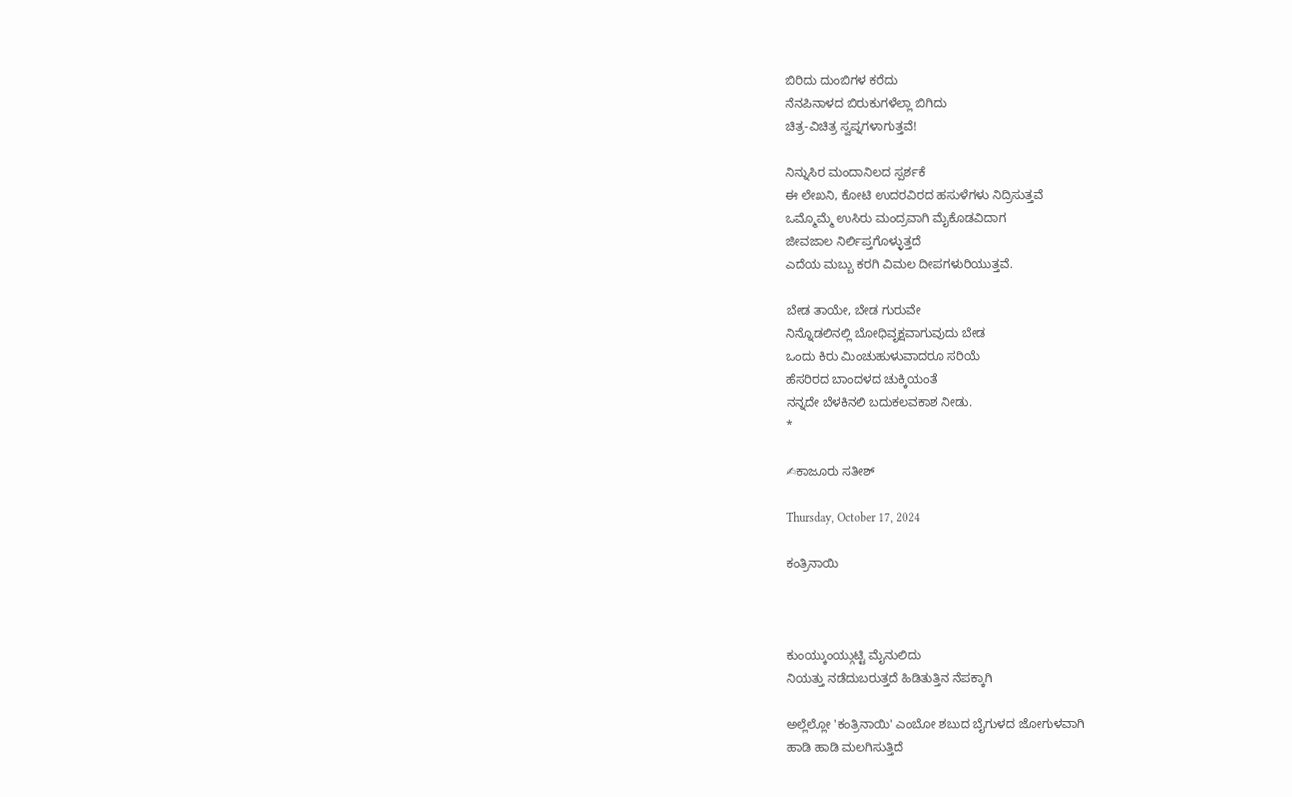ಬಿರಿದು ದುಂಬಿಗಳ ಕರೆದು
ನೆನಪಿನಾಳದ ಬಿರುಕುಗಳೆಲ್ಲಾ ಬಿಗಿದು
ಚಿತ್ರ-ವಿಚಿತ್ರ ಸ್ವಪ್ನಗಳಾಗುತ್ತವೆ!

ನಿನ್ನುಸಿರ ಮಂದಾನಿಲದ ಸ್ಪರ್ಶಕೆ
ಈ ಲೇಖನಿ, ಕೋಟಿ ಉದರವಿರದ ಹಸುಳೆಗಳು ನಿದ್ರಿಸುತ್ತವೆ
ಒಮ್ಮೊಮ್ಮೆ ಉಸಿರು ಮಂದ್ರವಾಗಿ ಮೈಕೊಡವಿದಾಗ
ಜೀವಜಾಲ ನಿರ್ಲಿಪ್ತಗೊಳ್ಳುತ್ತದೆ
ಎದೆಯ ಮಬ್ಬು ಕರಗಿ ವಿಮಲ ದೀಪಗಳುರಿಯುತ್ತವೆ.

ಬೇಡ ತಾಯೇ, ಬೇಡ ಗುರುವೇ
ನಿನ್ನೊಡಲಿನಲ್ಲಿ ಬೋಧಿವೃಕ್ಷವಾಗುವುದು ಬೇಡ
ಒಂದು ಕಿರು ಮಿಂಚುಹುಳುವಾದರೂ ಸರಿಯೆ
ಹೆಸರಿರದ ಬಾಂದಳದ ಚುಕ್ಕಿಯಂತೆ
ನನ್ನದೇ ಬೆಳಕಿನಲಿ ಬದುಕಲವಕಾಶ ನೀಡು.
*

✍ಕಾಜೂರು ಸತೀಶ್

Thursday, October 17, 2024

ಕಂತ್ರಿನಾಯಿ



ಕುಂಯ್ಕುಂಯ್ಗುಟ್ಟಿ ಮೈನುಲಿದು
ನಿಯತ್ತು ನಡೆದುಬರುತ್ತದೆ ಹಿಡಿತುತ್ತಿನ ನೆಪಕ್ಕಾಗಿ

ಅಲ್ಲೆಲ್ಲೋ 'ಕಂತ್ರಿನಾಯಿ' ಎಂಬೋ ಶಬುದ ಬೈಗುಳದ ಜೋಗುಳವಾಗಿ
ಹಾಡಿ ಹಾಡಿ ಮಲಗಿಸುತ್ತಿದೆ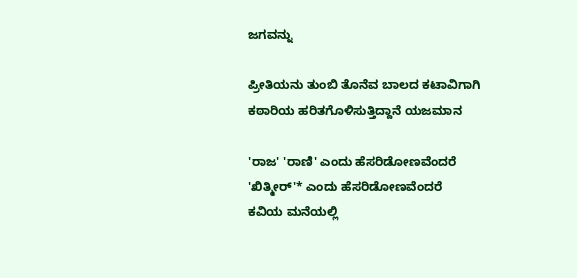ಜಗವನ್ನು

ಪ್ರೀತಿಯನು ತುಂಬಿ ತೊನೆವ ಬಾಲದ ಕಟಾವಿಗಾಗಿ
ಕಠಾರಿಯ ಹರಿತಗೊಳಿಸುತ್ತಿದ್ದಾನೆ ಯಜಮಾನ

'ರಾಜ' 'ರಾಣಿ' ಎಂದು ಹೆಸರಿಡೋಣವೆಂದರೆ
'ಖಿತ್ಮೀರ್'* ಎಂದು ಹೆಸರಿಡೋಣವೆಂದರೆ
ಕವಿಯ ಮನೆಯಲ್ಲಿ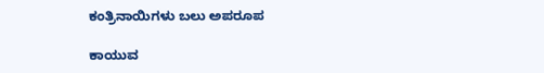ಕಂತ್ರಿನಾಯಿಗಳು ಬಲು ಅಪರೂಪ

ಕಾಯುವ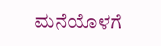ಮನೆಯೊಳಗೆ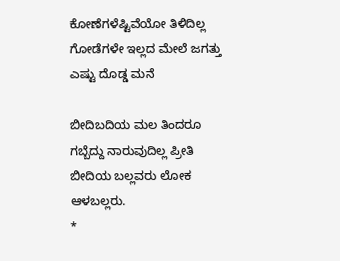ಕೋಣೆಗಳೆಷ್ಟಿವೆಯೋ ತಿಳಿದಿಲ್ಲ
ಗೋಡೆಗಳೇ ಇಲ್ಲದ ಮೇಲೆ ಜಗತ್ತು ಎಷ್ಟು ದೊಡ್ಡ ಮನೆ

ಬೀದಿಬದಿಯ ಮಲ ತಿಂದರೂ ಗಬ್ಬೆದ್ದು ನಾರುವುದಿಲ್ಲ ಪ್ರೀತಿ
ಬೀದಿಯ ಬಲ್ಲವರು ಲೋಕ ಆಳಬಲ್ಲರು.
*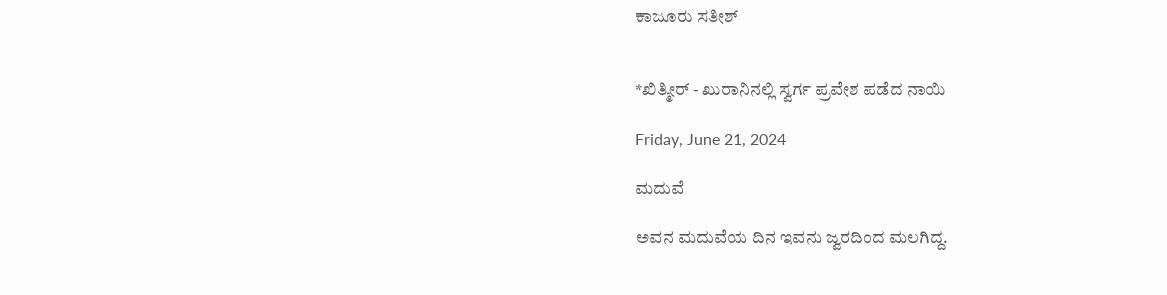ಕಾಜೂರು ಸತೀಶ್


*ಖಿತ್ಮೀರ್ - ಖುರಾನಿನಲ್ಲಿ ಸ್ವರ್ಗ ಪ್ರವೇಶ ಪಡೆದ ನಾಯಿ

Friday, June 21, 2024

ಮದುವೆ

ಅವನ ಮದುವೆಯ ದಿನ ಇವನು ಜ್ವರದಿಂದ ಮಲಗಿದ್ದ.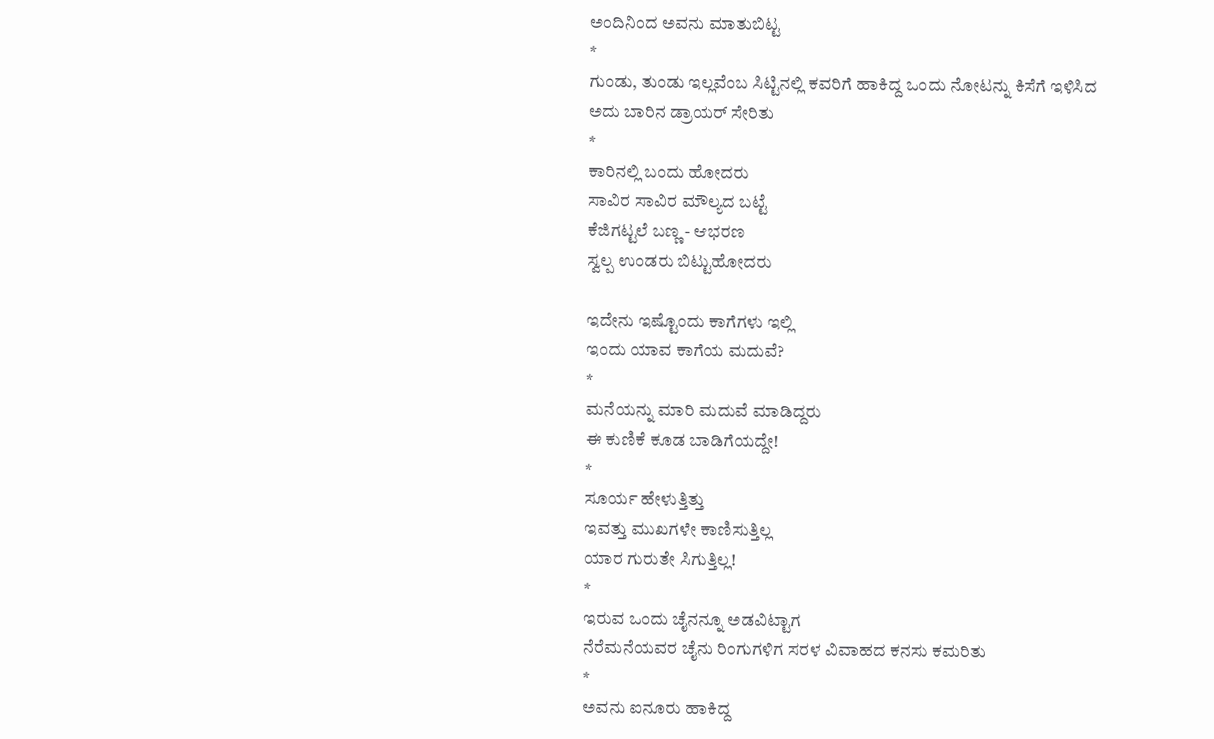ಅಂದಿನಿಂದ ಅವನು ಮಾತುಬಿಟ್ಟ
*
ಗುಂಡು, ತುಂಡು ಇಲ್ಲವೆಂಬ ಸಿಟ್ಟಿನಲ್ಲಿ ಕವರಿಗೆ ಹಾಕಿದ್ದ ಒಂದು ನೋಟನ್ನು ಕಿಸೆಗೆ ಇಳಿಸಿದ
ಅದು ಬಾರಿನ ಡ್ರಾಯರ್ ಸೇರಿತು
*
ಕಾರಿನಲ್ಲಿ ಬಂದು ಹೋದರು
ಸಾವಿರ ಸಾವಿರ ಮೌಲ್ಯದ ಬಟ್ಟೆ
ಕೆಜಿಗಟ್ಟಲೆ ಬಣ್ಣ - ಆಭರಣ
ಸ್ವಲ್ಪ ಉಂಡರು ಬಿಟ್ಟುಹೋದರು

ಇದೇನು ಇಷ್ಟೊಂದು ಕಾಗೆಗಳು ಇಲ್ಲಿ
ಇಂದು ಯಾವ ಕಾಗೆಯ ಮದುವೆ?
*
ಮನೆಯನ್ನು ಮಾರಿ ಮದುವೆ ಮಾಡಿದ್ದರು
ಈ ಕುಣಿಕೆ ಕೂಡ ಬಾಡಿಗೆಯದ್ದೇ!
*
ಸೂರ್ಯ ಹೇಳುತ್ತಿತ್ತು
ಇವತ್ತು ಮುಖಗಳೇ ಕಾಣಿಸುತ್ತಿಲ್ಲ
ಯಾರ ಗುರುತೇ ಸಿಗುತ್ತಿಲ್ಲ!
*
ಇರುವ ಒಂದು ಚೈನನ್ನೂ ಅಡವಿಟ್ಟಾಗ
ನೆರೆಮನೆಯವರ ಚೈನು ರಿಂಗುಗಳಿಗ ಸರಳ ವಿವಾಹದ ಕನಸು ಕಮರಿತು
*
ಅವನು ಐನೂರು ಹಾಕಿದ್ದ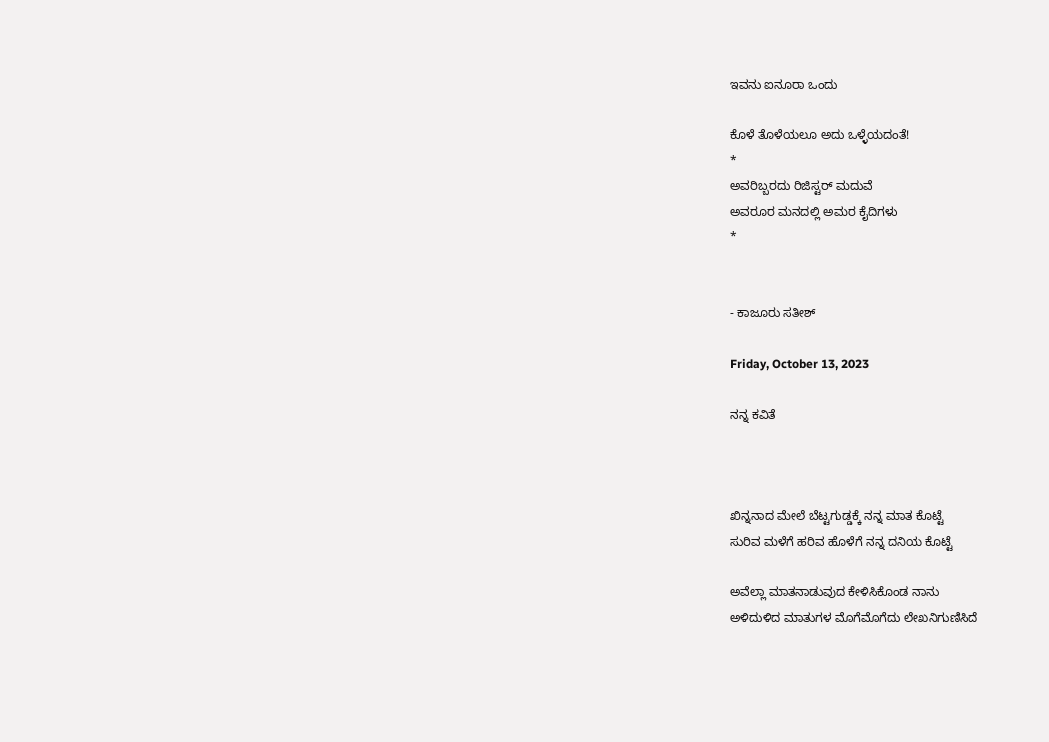ಇವನು ಐನೂರಾ ಒಂದು

ಕೊಳೆ ತೊಳೆಯಲೂ ಅದು ಒಳ್ಳೆಯದಂತೆ!
*
ಅವರಿಬ್ಬರದು ರಿಜಿಸ್ಟರ್ ಮದುವೆ
ಅವರೂರ ಮನದಲ್ಲಿ ಅಮರ ಕೈದಿಗಳು
*


- ಕಾಜೂರು ಸತೀಶ್

Friday, October 13, 2023

ನನ್ನ ಕವಿತೆ



ಖಿನ್ನನಾದ ಮೇಲೆ ಬೆಟ್ಟಗುಡ್ಡಕ್ಕೆ ನನ್ನ ಮಾತ ಕೊಟ್ಟೆ
ಸುರಿವ ಮಳೆಗೆ ಹರಿವ ಹೊಳೆಗೆ ನನ್ನ ದನಿಯ ಕೊಟ್ಟೆ

ಅವೆಲ್ಲಾ ಮಾತನಾಡುವುದ ಕೇಳಿಸಿಕೊಂಡ ನಾನು
ಅಳಿದುಳಿದ ಮಾತುಗಳ ಮೊಗೆಮೊಗೆದು ಲೇಖನಿಗುಣಿಸಿದೆ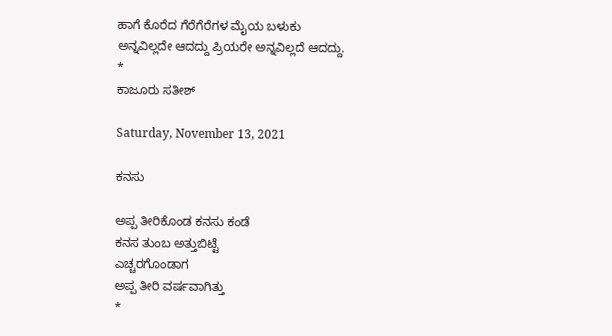ಹಾಗೆ ಕೊರೆದ ಗೆರೆಗೆರೆಗಳ ಮೈಯ ಬಳುಕು
ಅನ್ನವಿಲ್ಲದೇ ಆದದ್ದು ಪ್ರಿಯರೇ ಅನ್ನವಿಲ್ಲದೆ ಆದದ್ದು.
*
ಕಾಜೂರು ಸತೀಶ್

Saturday, November 13, 2021

ಕನಸು

ಅಪ್ಪ ತೀರಿಕೊಂಡ ಕನಸು ಕಂಡೆ
ಕನಸ ತುಂಬ ಅತ್ತುಬಿಟ್ಟೆ
ಎಚ್ಚರಗೊಂಡಾಗ
ಅಪ್ಪ ತೀರಿ ವರ್ಷವಾಗಿತ್ತು
*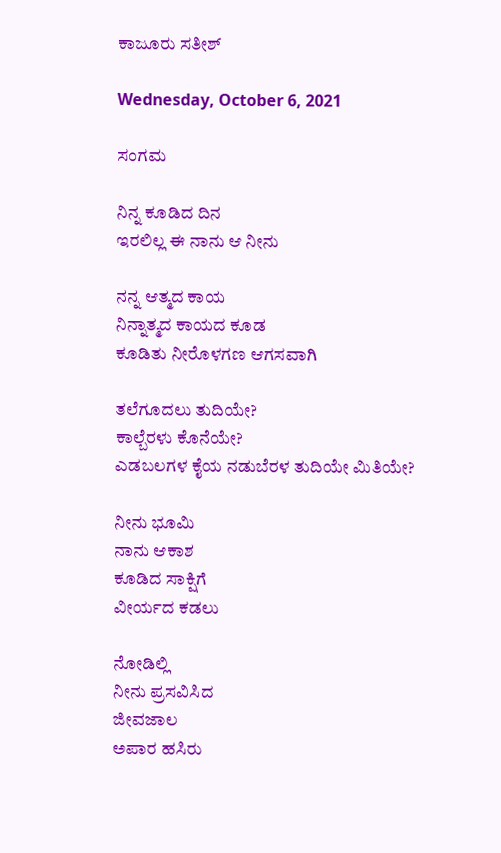ಕಾಜೂರು ಸತೀಶ್

Wednesday, October 6, 2021

ಸಂಗಮ

ನಿನ್ನ ಕೂಡಿದ ದಿನ
ಇರಲಿಲ್ಲ ಈ ನಾನು ಆ ನೀನು

ನನ್ನ ಆತ್ಮದ ಕಾಯ
ನಿನ್ನಾತ್ಮದ ಕಾಯದ ಕೂಡ
ಕೂಡಿತು ನೀರೊಳಗಣ ಆಗಸವಾಗಿ

ತಲೆಗೂದಲು ತುದಿಯೇ?
ಕಾಲ್ಬೆರಳು ಕೊನೆಯೇ?
ಎಡಬಲಗಳ ಕೈಯ ನಡುಬೆರಳ ತುದಿಯೇ ಮಿತಿಯೇ?

ನೀನು ಭೂಮಿ
ನಾನು ಆಕಾಶ
ಕೂಡಿದ ಸಾಕ್ಷಿಗೆ
ವೀರ್ಯದ ಕಡಲು

ನೋಡಿಲ್ಲಿ
ನೀನು ಪ್ರಸವಿಸಿದ
ಜೀವಜಾಲ
ಅಪಾರ ಹಸಿರು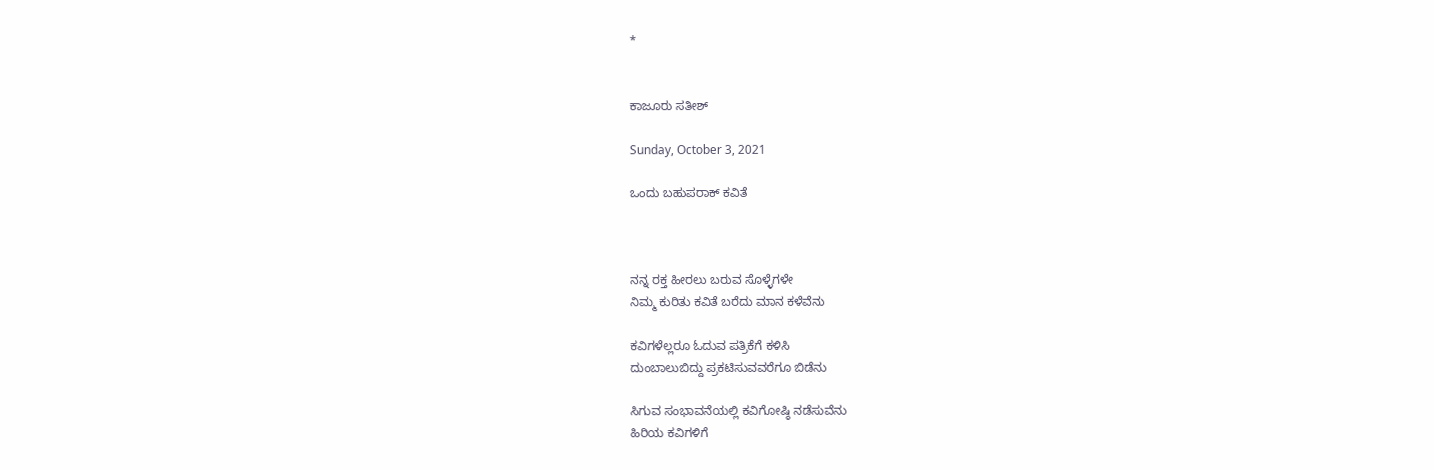*


ಕಾಜೂರು ಸತೀಶ್

Sunday, October 3, 2021

ಒಂದು ಬಹುಪರಾಕ್ ಕವಿತೆ



ನನ್ನ ರಕ್ತ ಹೀರಲು ಬರುವ ಸೊಳ್ಳೆಗಳೇ
ನಿಮ್ಮ ಕುರಿತು ಕವಿತೆ ಬರೆದು ಮಾನ ಕಳೆವೆನು

ಕವಿಗಳೆಲ್ಲರೂ ಓದುವ ಪತ್ರಿಕೆಗೆ ಕಳಿಸಿ
ದುಂಬಾಲುಬಿದ್ದು ಪ್ರಕಟಿಸುವವರೆಗೂ ಬಿಡೆನು

ಸಿಗುವ ಸಂಭಾವನೆಯಲ್ಲಿ ಕವಿಗೋಷ್ಠಿ ನಡೆಸುವೆನು
ಹಿರಿಯ ಕವಿಗಳಿಗೆ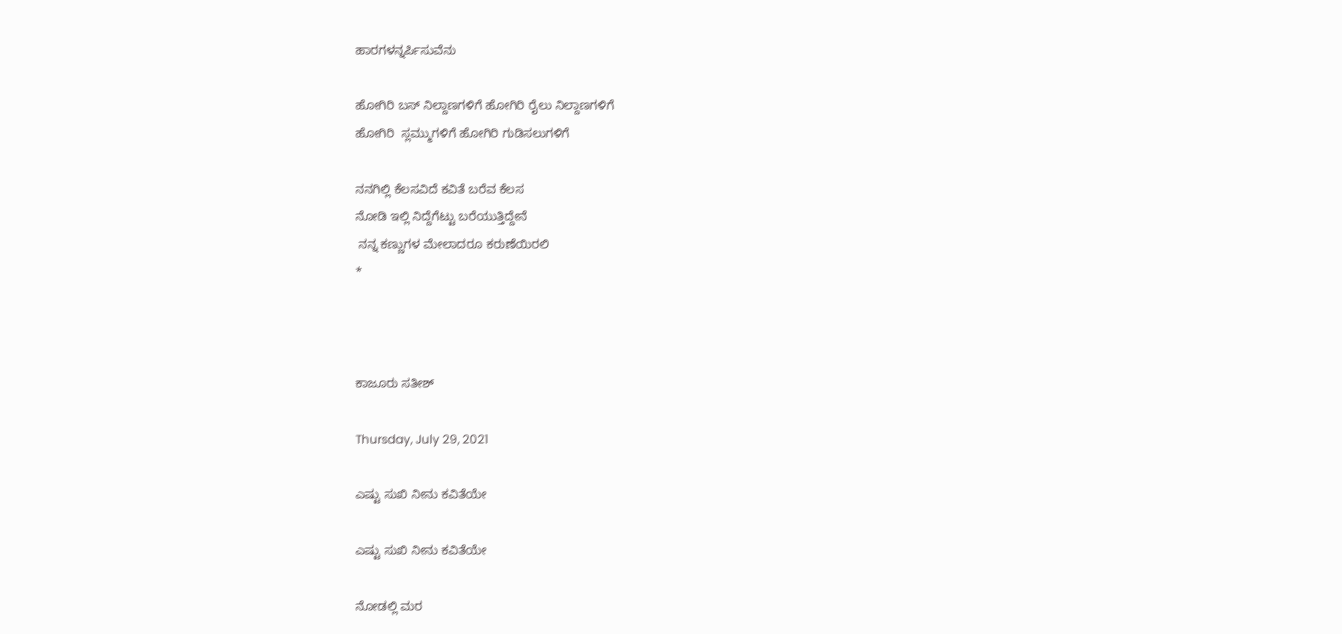ಹಾರಗಳನ್ನರ್ಪಿಸುವೆನು

ಹೋಗಿರಿ ಬಸ್ ನಿಲ್ದಾಣಗಳಿಗೆ ಹೋಗಿರಿ ರೈಲು ನಿಲ್ದಾಣಗಳಿಗೆ
ಹೋಗಿರಿ  ಸ್ಲಮ್ಮುಗಳಿಗೆ ಹೋಗಿರಿ ಗುಡಿಸಲುಗಳಿಗೆ

ನನಗಿಲ್ಲಿ ಕೆಲಸವಿದೆ ಕವಿತೆ ಬರೆವ ಕೆಲಸ
ನೋಡಿ ಇಲ್ಲಿ ನಿದ್ದೆಗೆಟ್ಟು ಬರೆಯುತ್ತಿದ್ದೇನೆ
 ನನ್ನ ಕಣ್ಣುಗಳ ಮೇಲಾದರೂ ಕರುಣೆಯಿರಲಿ
*



ಕಾಜೂರು ಸತೀಶ್

Thursday, July 29, 2021

ಎಷ್ಟು ಸುಖಿ ನೀನು ಕವಿತೆಯೇ

ಎಷ್ಟು ಸುಖಿ ನೀನು ಕವಿತೆಯೇ

ನೋಡಲ್ಲಿ ಮರ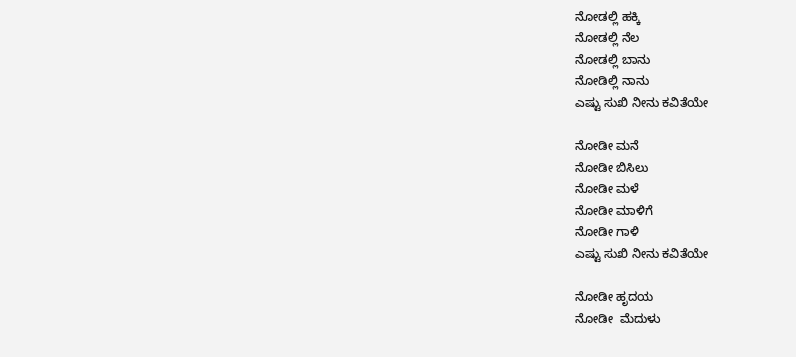ನೋಡಲ್ಲಿ ಹಕ್ಕಿ
ನೋಡಲ್ಲಿ ನೆಲ
ನೋಡಲ್ಲಿ ಬಾನು
ನೋಡಿಲ್ಲಿ ನಾನು
ಎಷ್ಟು ಸುಖಿ ನೀನು ಕವಿತೆಯೇ

ನೋಡೀ ಮನೆ
ನೋಡೀ ಬಿಸಿಲು
ನೋಡೀ ಮಳೆ
ನೋಡೀ ಮಾಳಿಗೆ
ನೋಡೀ ಗಾಳಿ
ಎಷ್ಟು ಸುಖಿ ನೀನು ಕವಿತೆಯೇ

ನೋಡೀ ಹೃದಯ
ನೋಡೀ  ಮೆದುಳು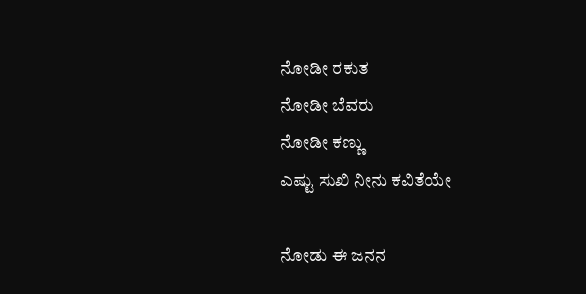ನೋಡೀ ರಕುತ
ನೋಡೀ ಬೆವರು
ನೋಡೀ ಕಣ್ಣು
ಎಷ್ಟು ಸುಖಿ ನೀನು ಕವಿತೆಯೇ

ನೋಡು ಈ ಜನನ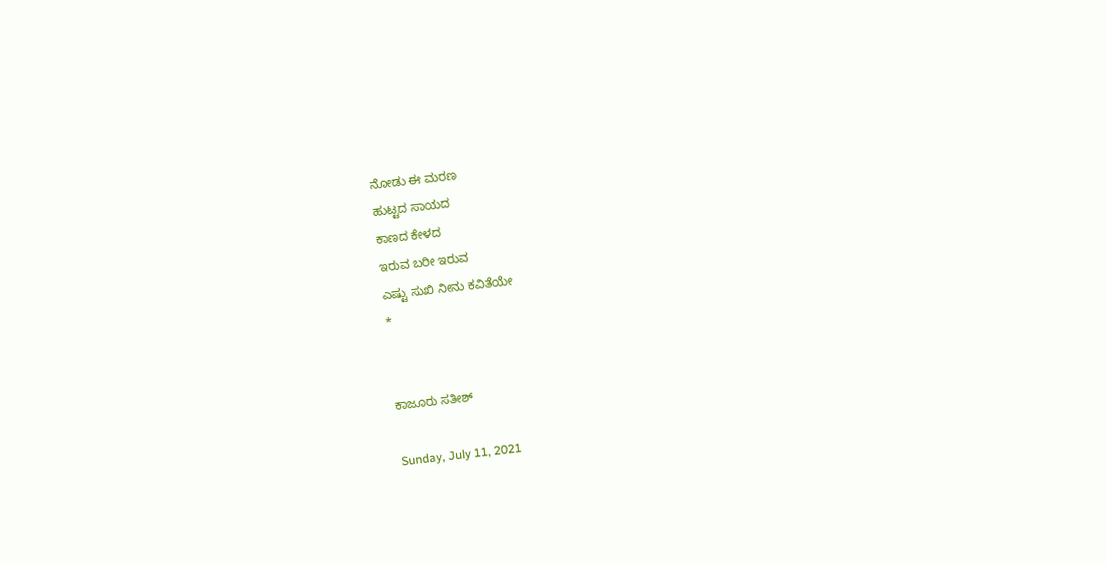ನೋಡು ಈ ಮರಣ
ಹುಟ್ಟದ ಸಾಯದ
ಕಾಣದ ಕೇಳದ
ಇರುವ ಬರೀ ಇರುವ
ಎಷ್ಟು ಸುಖಿ ನೀನು ಕವಿತೆಯೇ
*


ಕಾಜೂರು ಸತೀಶ್

Sunday, July 11, 2021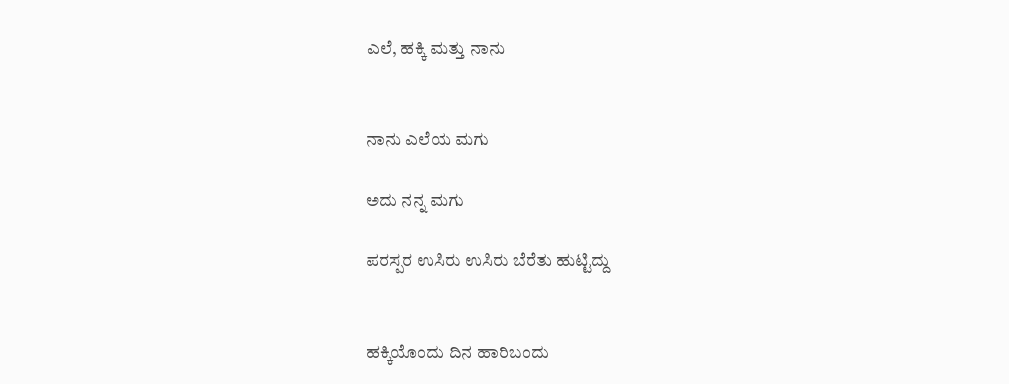ಎಲೆ, ಹಕ್ಕಿ ಮತ್ತು ನಾನು


ನಾನು ಎಲೆಯ ಮಗು

ಅದು ನನ್ನ ಮಗು

ಪರಸ್ಪರ ಉಸಿರು ಉಸಿರು ಬೆರೆತು ಹುಟ್ಟಿದ್ದು


ಹಕ್ಕಿಯೊಂದು ದಿನ ಹಾರಿಬಂದು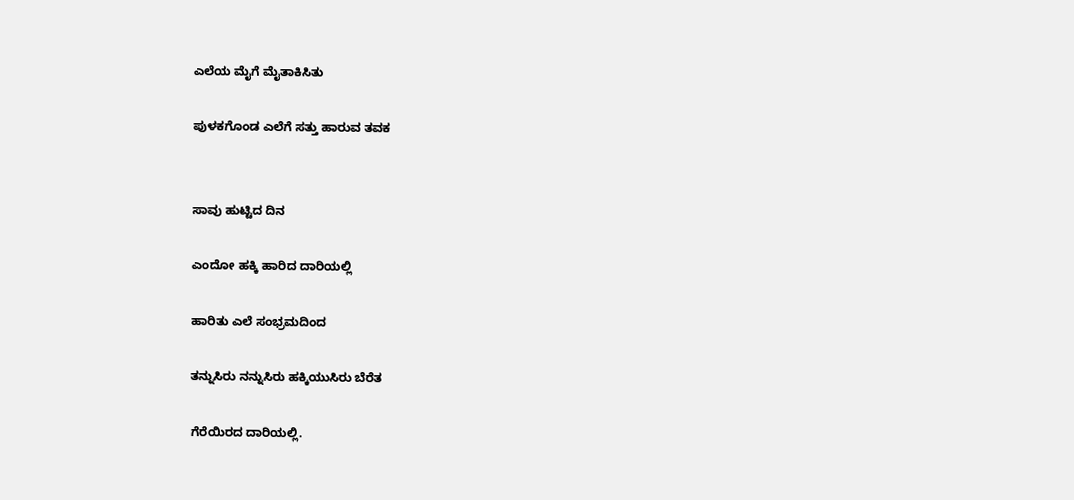ಎಲೆಯ ಮೈಗೆ ಮೈತಾಕಿಸಿತು

ಪುಳಕಗೊಂಡ ಎಲೆಗೆ ಸತ್ತು ಹಾರುವ ತವಕ


ಸಾವು ಹುಟ್ಟಿದ ದಿನ

ಎಂದೋ ಹಕ್ಕಿ ಹಾರಿದ ದಾರಿಯಲ್ಲಿ

ಹಾರಿತು ಎಲೆ ಸಂಭ್ರಮದಿಂದ

ತನ್ನುಸಿರು ನನ್ನುಸಿರು ಹಕ್ಕಿಯುಸಿರು ಬೆರೆತ

ಗೆರೆಯಿರದ ದಾರಿಯಲ್ಲಿ.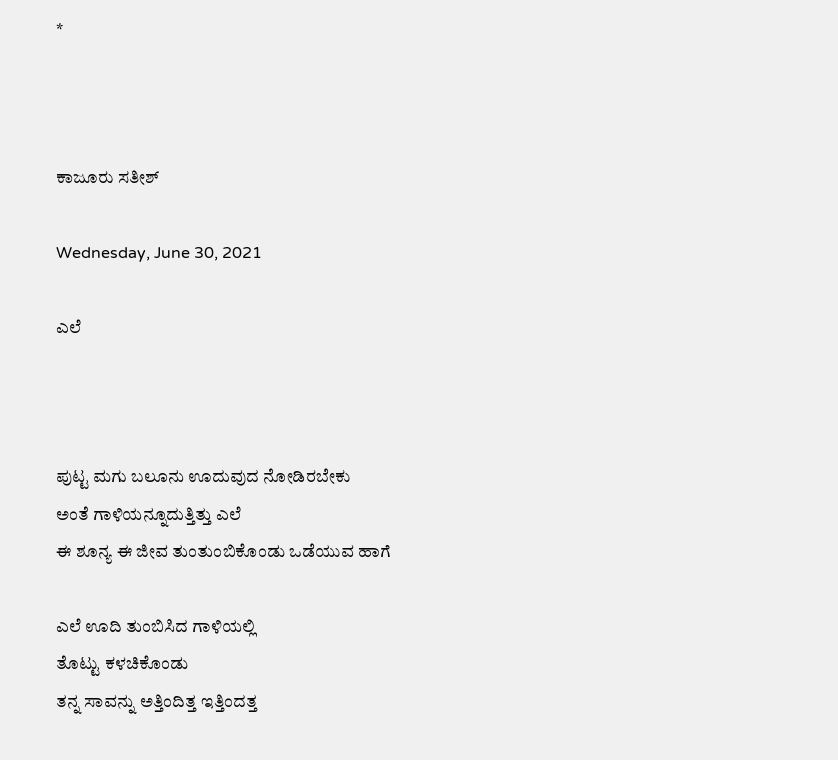*



ಕಾಜೂರು ಸತೀಶ್

Wednesday, June 30, 2021

ಎಲೆ



ಪುಟ್ಟ ಮಗು ಬಲೂನು ಊದುವುದ ನೋಡಿರಬೇಕು
ಅಂತೆ ಗಾಳಿಯನ್ನೂದುತ್ತಿತ್ತು ಎಲೆ
ಈ ಶೂನ್ಯ ಈ ಜೀವ ತುಂತುಂಬಿಕೊಂಡು ಒಡೆಯುವ ಹಾಗೆ

ಎಲೆ ಊದಿ ತುಂಬಿಸಿದ ಗಾಳಿಯಲ್ಲಿ
ತೊಟ್ಟು ಕಳಚಿಕೊಂಡು
ತನ್ನ ಸಾವನ್ನು ಅತ್ತಿಂದಿತ್ತ ಇತ್ತಿಂದತ್ತ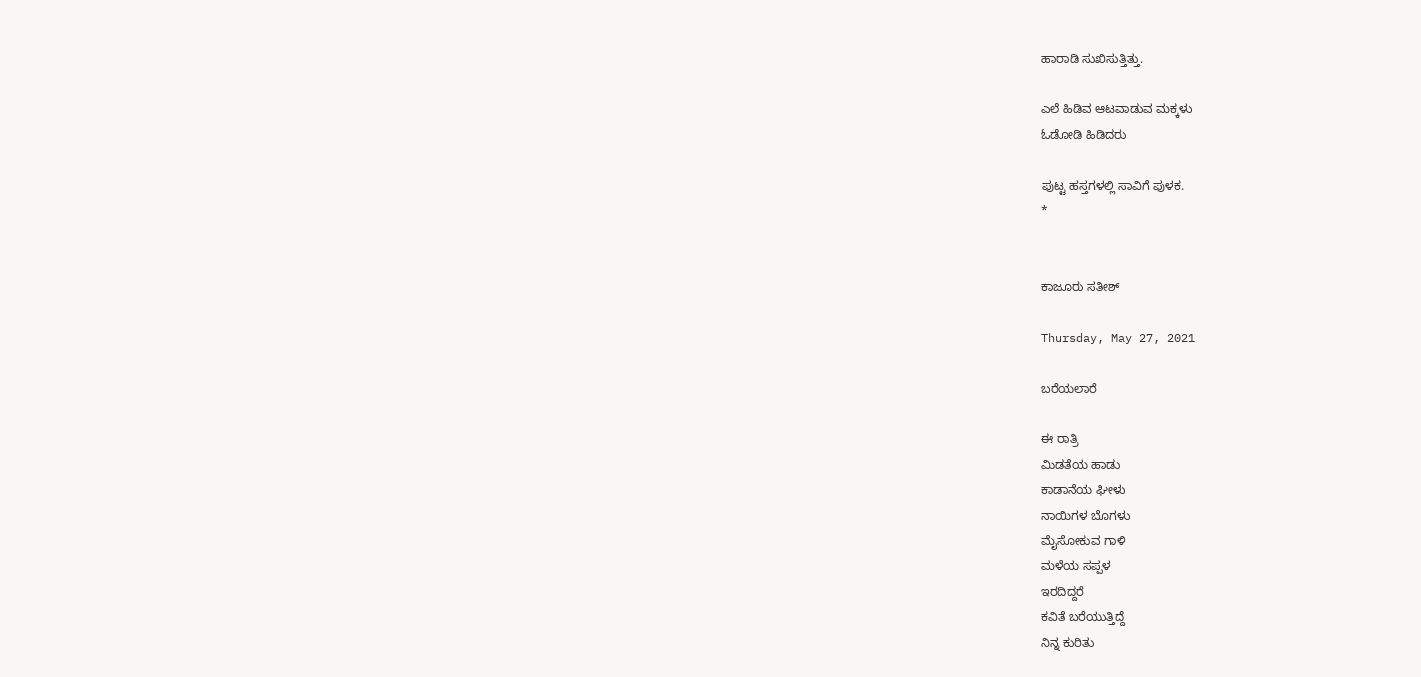ಹಾರಾಡಿ ಸುಖಿಸುತ್ತಿತ್ತು.

ಎಲೆ ಹಿಡಿವ ಆಟವಾಡುವ ಮಕ್ಕಳು
ಓಡೋಡಿ ಹಿಡಿದರು

ಪುಟ್ಟ ಹಸ್ತಗಳಲ್ಲಿ ಸಾವಿಗೆ ಪುಳಕ.
*


ಕಾಜೂರು ಸತೀಶ್

Thursday, May 27, 2021

ಬರೆಯಲಾರೆ

ಈ ರಾತ್ರಿ
ಮಿಡತೆಯ ಹಾಡು
ಕಾಡಾನೆಯ ಘೀಳು
ನಾಯಿಗಳ ಬೊಗಳು
ಮೈಸೋಕುವ ಗಾಳಿ
ಮಳೆಯ ಸಪ್ಪಳ
ಇರದಿದ್ದರೆ
ಕವಿತೆ ಬರೆಯುತ್ತಿದ್ದೆ
ನಿನ್ನ ಕುರಿತು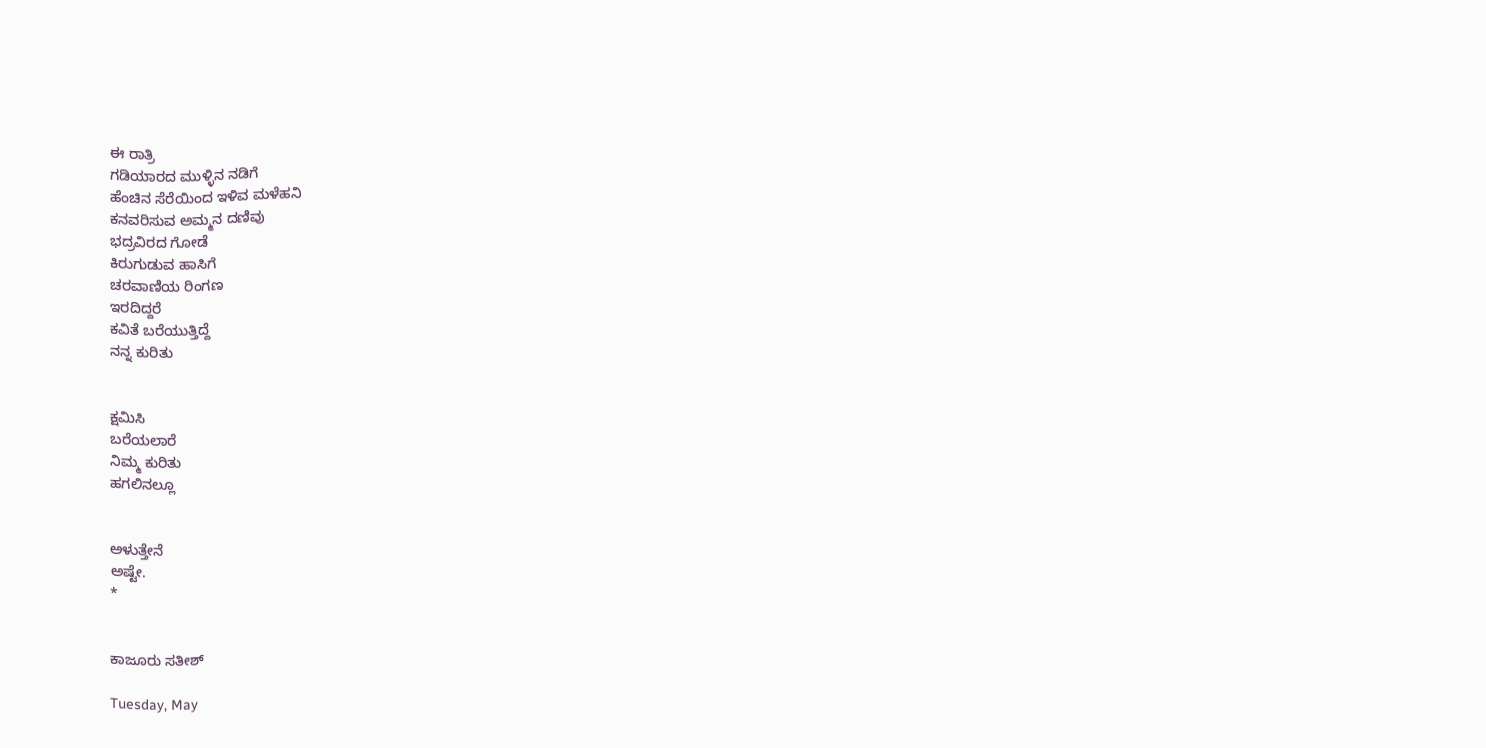ಈ ರಾತ್ರಿ
ಗಡಿಯಾರದ ಮುಳ್ಳಿನ ನಡಿಗೆ
ಹೆಂಚಿನ ಸೆರೆಯಿಂದ ಇಳಿವ ಮಳೆಹನಿ
ಕನವರಿಸುವ ಅಮ್ಮನ ದಣಿವು
ಭದ್ರವಿರದ ಗೋಡೆ
ಕಿರುಗುಡುವ ಹಾಸಿಗೆ
ಚರವಾಣಿಯ ರಿಂಗಣ
ಇರದಿದ್ದರೆ
ಕವಿತೆ ಬರೆಯುತ್ತಿದ್ದೆ
ನನ್ನ ಕುರಿತು


ಕ್ಷಮಿಸಿ
ಬರೆಯಲಾರೆ
ನಿಮ್ಮ ಕುರಿತು
ಹಗಲಿನಲ್ಲೂ


ಅಳುತ್ತೇನೆ
ಅಷ್ಟೇ.
*


ಕಾಜೂರು ಸತೀಶ್

Tuesday, May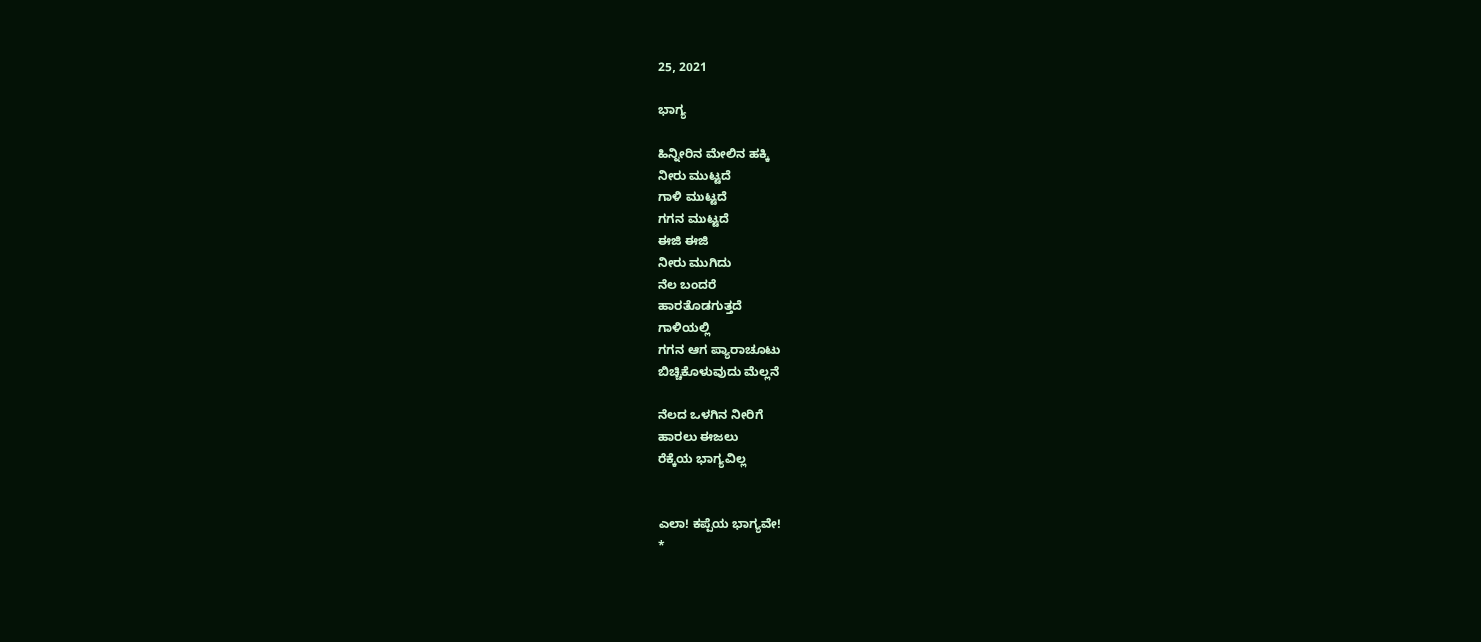25, 2021

ಭಾಗ್ಯ

ಹಿನ್ನೀರಿನ ಮೇಲಿನ ಹಕ್ಕಿ
ನೀರು ಮುಟ್ಟದೆ
ಗಾಳಿ ಮುಟ್ಟದೆ
ಗಗನ ಮುಟ್ಟದೆ
ಈಜಿ ಈಜಿ
ನೀರು ಮುಗಿದು
ನೆಲ ಬಂದರೆ
ಹಾರತೊಡಗುತ್ತದೆ
ಗಾಳಿಯಲ್ಲಿ
ಗಗನ ಆಗ ಪ್ಯಾರಾಚೂಟು
ಬಿಚ್ಚಿಕೊಳುವುದು ಮೆಲ್ಲನೆ

ನೆಲದ ಒಳಗಿನ ನೀರಿಗೆ
ಹಾರಲು ಈಜಲು
ರೆಕ್ಕೆಯ ಭಾಗ್ಯವಿಲ್ಲ


ಎಲಾ! ಕಪ್ಪೆಯ ಭಾಗ್ಯವೇ!
*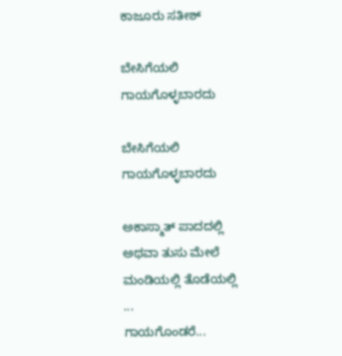ಕಾಜೂರು ಸತೀಶ್

ಬೇಸಿಗೆಯಲಿ ಗಾಯಗೊಳ್ಳಬಾರದು

ಬೇಸಿಗೆಯಲಿ ಗಾಯಗೊಳ್ಳಬಾರದು

ಅಕಾಸ್ಮಾತ್ ಪಾದದಲ್ಲಿ
ಅಥವಾ ತುಸು ಮೇಲೆ
ಮಂಡಿಯಲ್ಲಿ ತೊಡೆಯಲ್ಲಿ
...
ಗಾಯಗೊಂಡರೆ...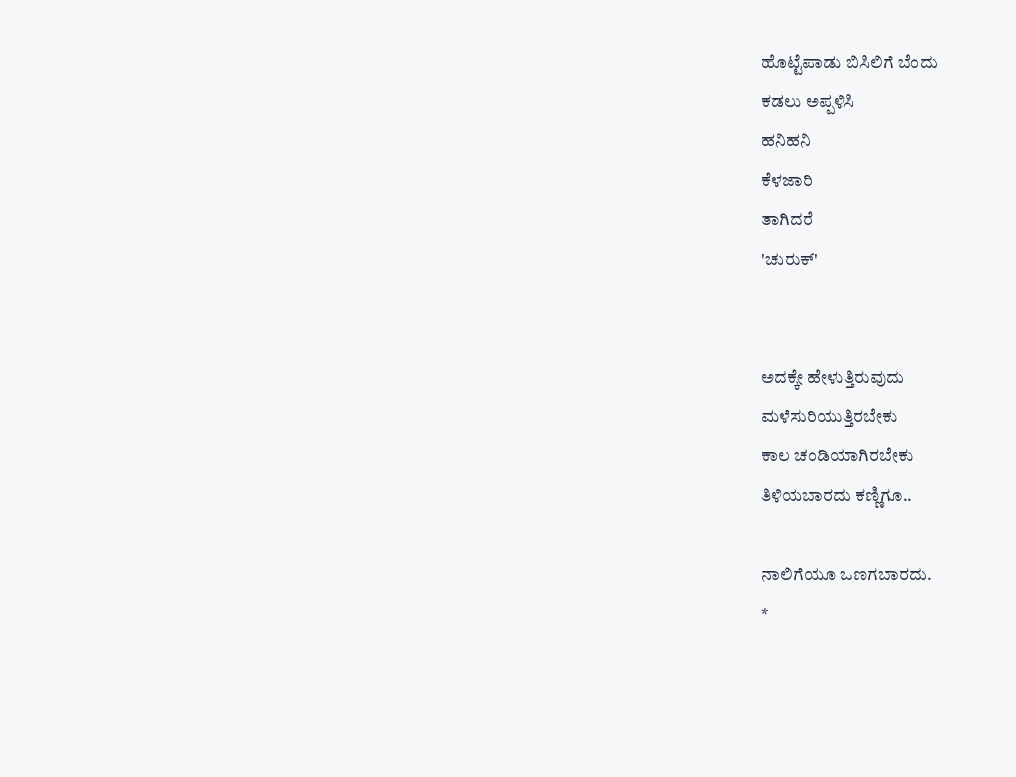ಹೊಟ್ಟೆಪಾಡು ಬಿಸಿಲಿಗೆ ಬೆಂದು
ಕಡಲು ಅಪ್ಪಳಿಸಿ
ಹನಿಹನಿ
ಕೆಳಜಾರಿ
ತಾಗಿದರೆ
'ಚುರುಕ್'


ಅದಕ್ಕೇ ಹೇಳುತ್ತಿರುವುದು
ಮಳೆಸುರಿಯುತ್ತಿರಬೇಕು
ಕಾಲ ಚಂಡಿಯಾಗಿರಬೇಕು
ತಿಳಿಯಬಾರದು ಕಣ್ಣಿಗೂ..

ನಾಲಿಗೆಯೂ ಒಣಗಬಾರದು.
*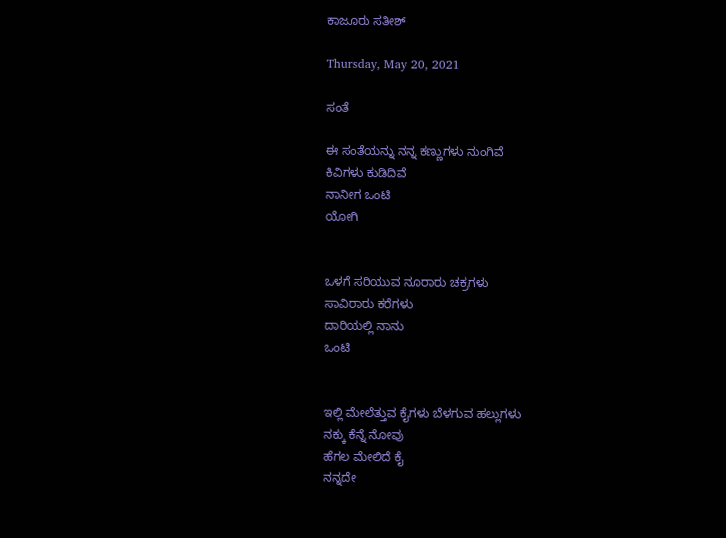ಕಾಜೂರು ಸತೀಶ್

Thursday, May 20, 2021

ಸಂತೆ

ಈ ಸಂತೆಯನ್ನು ನನ್ನ ಕಣ್ಣುಗಳು ನುಂಗಿವೆ
ಕಿವಿಗಳು ಕುಡಿದಿವೆ
ನಾನೀಗ ಒಂಟಿ
ಯೋಗಿ


ಒಳಗೆ ಸರಿಯುವ ನೂರಾರು ಚಕ್ರಗಳು
ಸಾವಿರಾರು ಕರೆಗಳು
ದಾರಿಯಲ್ಲಿ ನಾನು
ಒಂಟಿ


ಇಲ್ಲಿ ಮೇಲೆತ್ತುವ ಕೈಗಳು ಬೆಳಗುವ ಹಲ್ಲುಗಳು
ನಕ್ಕು ಕೆನ್ನೆ ನೋವು
ಹೆಗಲ ಮೇಲಿದೆ ಕೈ
ನನ್ನದೇ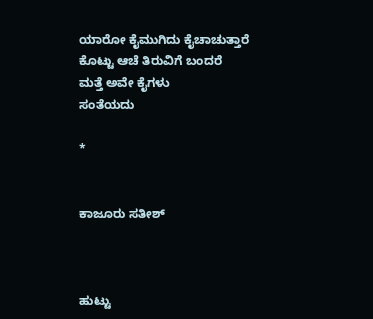ಯಾರೋ ಕೈಮುಗಿದು ಕೈಚಾಚುತ್ತಾರೆ
ಕೊಟ್ಟು ಆಚೆ ತಿರುವಿಗೆ ಬಂದರೆ
ಮತ್ತೆ ಅವೇ ಕೈಗಳು
ಸಂತೆಯದು

*


ಕಾಜೂರು ಸತೀಶ್



ಹುಟ್ಟು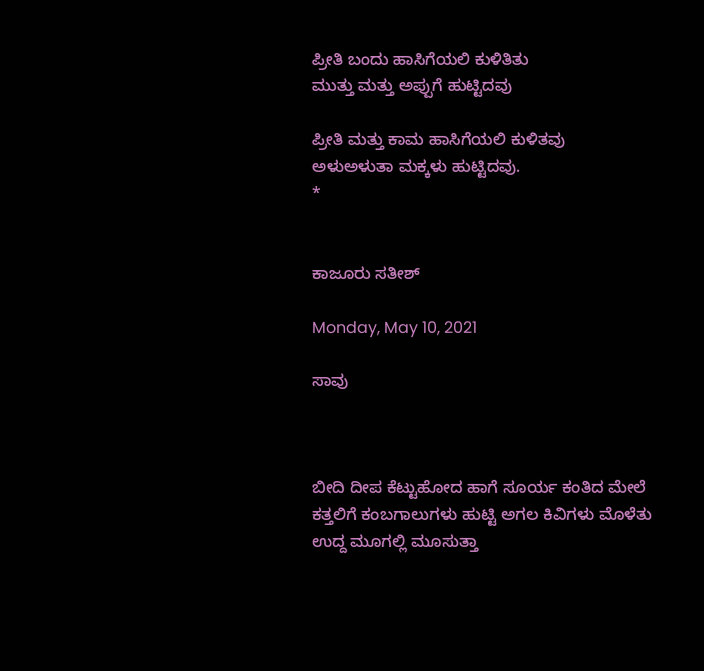ಪ್ರೀತಿ ಬಂದು ಹಾಸಿಗೆಯಲಿ ಕುಳಿತಿತು
ಮುತ್ತು ಮತ್ತು ಅಪ್ಪುಗೆ ಹುಟ್ಟಿದವು

ಪ್ರೀತಿ ಮತ್ತು ಕಾಮ ಹಾಸಿಗೆಯಲಿ ಕುಳಿತವು
ಅಳುಅಳುತಾ ಮಕ್ಕಳು ಹುಟ್ಟಿದವು.
*


ಕಾಜೂರು ಸತೀಶ್

Monday, May 10, 2021

ಸಾವು



ಬೀದಿ ದೀಪ ಕೆಟ್ಟುಹೋದ ಹಾಗೆ ಸೂರ್ಯ ಕಂತಿದ ಮೇಲೆ
ಕತ್ತಲಿಗೆ ಕಂಬಗಾಲುಗಳು ಹುಟ್ಟಿ ಅಗಲ ಕಿವಿಗಳು ಮೊಳೆತು
ಉದ್ದ ಮೂಗಲ್ಲಿ ಮೂಸುತ್ತಾ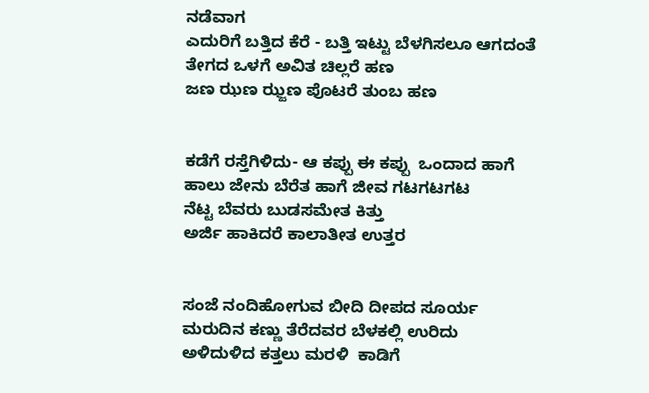ನಡೆವಾಗ
ಎದುರಿಗೆ ಬತ್ತಿದ ಕೆರೆ - ಬತ್ತಿ ಇಟ್ಟು ಬೆಳಗಿಸಲೂ ಆಗದಂತೆ
ತೇಗದ ಒಳಗೆ ಅವಿತ ಚಿಲ್ಲರೆ ಹಣ
ಜಣ ಝಣ ಝ್ಜಣ ಪೊಟರೆ ತುಂಬ ಹಣ


ಕಡೆಗೆ ರಸ್ತೆಗಿಳಿದು- ಆ ಕಪ್ಪು ಈ ಕಪ್ಪು  ಒಂದಾದ ಹಾಗೆ
ಹಾಲು ಜೇನು ಬೆರೆತ ಹಾಗೆ ಜೀವ ಗಟಗಟಗಟ
ನೆಟ್ಟ ಬೆವರು ಬುಡಸಮೇತ ಕಿತ್ತು
ಅರ್ಜಿ ಹಾಕಿದರೆ ಕಾಲಾತೀತ ಉತ್ತರ


ಸಂಜೆ ನಂದಿಹೋಗುವ ಬೀದಿ ದೀಪದ ಸೂರ್ಯ
ಮರುದಿನ ಕಣ್ಣು ತೆರೆದವರ ಬೆಳಕಲ್ಲಿ ಉರಿದು
ಅಳಿದುಳಿದ ಕತ್ತಲು ಮರಳಿ  ಕಾಡಿಗೆ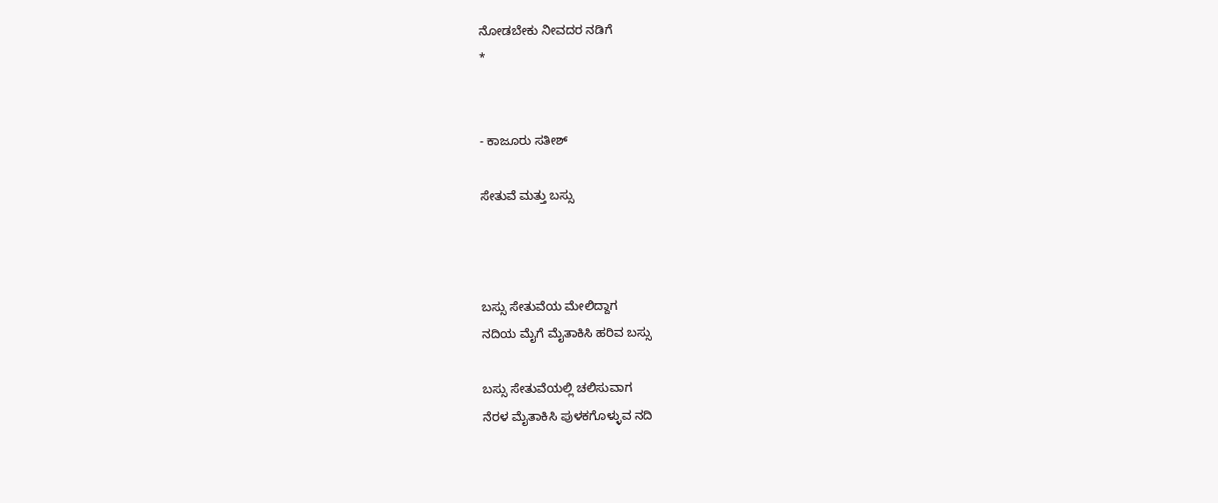ನೋಡಬೇಕು ನೀವದರ ನಡಿಗೆ
*


- ಕಾಜೂರು ಸತೀಶ್

ಸೇತುವೆ ಮತ್ತು ಬಸ್ಸು



ಬಸ್ಸು ಸೇತುವೆಯ ಮೇಲಿದ್ದಾಗ
ನದಿಯ ಮೈಗೆ ಮೈತಾಕಿಸಿ ಹರಿವ ಬಸ್ಸು

ಬಸ್ಸು ಸೇತುವೆಯಲ್ಲಿ ಚಲಿಸುವಾಗ
ನೆರಳ ಮೈತಾಕಿಸಿ ಪುಳಕಗೊಳ್ಳುವ ನದಿ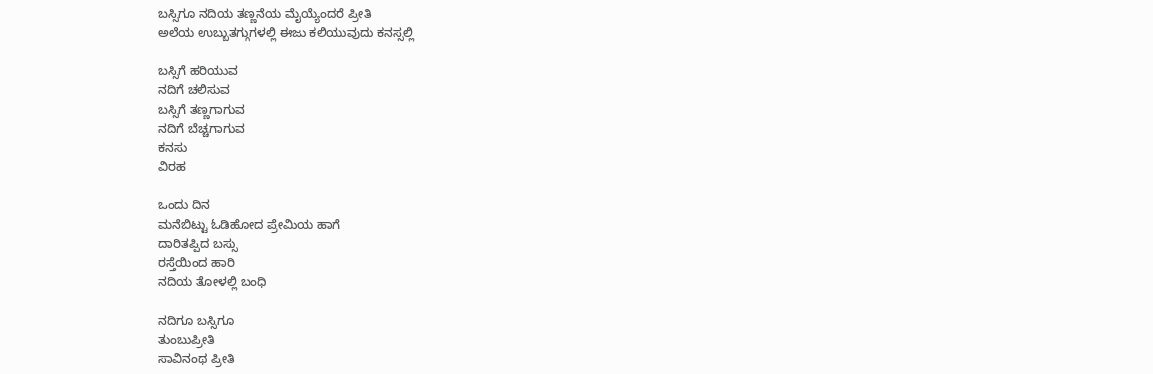ಬಸ್ಸಿಗೂ ನದಿಯ ತಣ್ಣನೆಯ ಮೈಯ್ಯೆಂದರೆ ಪ್ರೀತಿ
ಅಲೆಯ ಉಬ್ಬುತಗ್ಗುಗಳಲ್ಲಿ ಈಜು ಕಲಿಯುವುದು ಕನಸ್ಸಲ್ಲಿ

ಬಸ್ಸಿಗೆ ಹರಿಯುವ
ನದಿಗೆ ಚಲಿಸುವ
ಬಸ್ಸಿಗೆ ತಣ್ಣಗಾಗುವ
ನದಿಗೆ ಬೆಚ್ಚಗಾಗುವ
ಕನಸು
ವಿರಹ

ಒಂದು ದಿನ
ಮನೆಬಿಟ್ಟು ಓಡಿಹೋದ ಪ್ರೇಮಿಯ ಹಾಗೆ
ದಾರಿತಪ್ಪಿದ ಬಸ್ಸು
ರಸ್ತೆಯಿಂದ ಹಾರಿ
ನದಿಯ ತೋಳಲ್ಲಿ ಬಂಧಿ

ನದಿಗೂ ಬಸ್ಸಿಗೂ
ತುಂಬುಪ್ರೀತಿ
ಸಾವಿನಂಥ ಪ್ರೀತಿ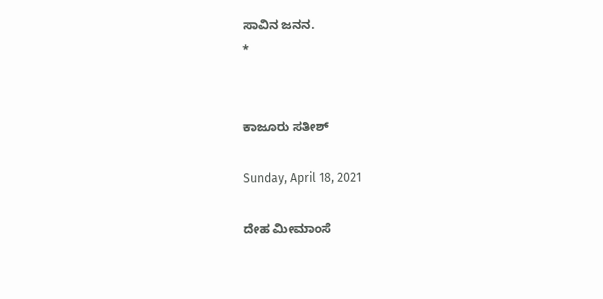ಸಾವಿನ ಜನನ.
*


ಕಾಜೂರು ಸತೀಶ್

Sunday, April 18, 2021

ದೇಹ ಮೀಮಾಂಸೆ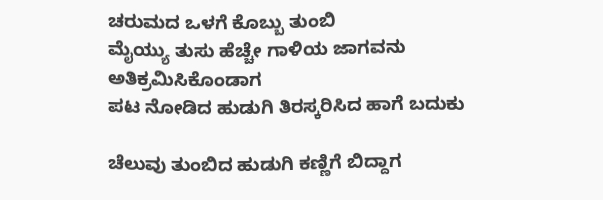ಚರುಮದ ಒಳಗೆ ಕೊಬ್ಬು ತುಂಬಿ
ಮೈಯ್ಯು ತುಸು ಹೆಚ್ಚೇ ಗಾಳಿಯ ಜಾಗವನು ಅತಿಕ್ರಮಿಸಿಕೊಂಡಾಗ
ಪಟ ನೋಡಿದ ಹುಡುಗಿ ತಿರಸ್ಕರಿಸಿದ ಹಾಗೆ ಬದುಕು

ಚೆಲುವು ತುಂಬಿದ ಹುಡುಗಿ ಕಣ್ಣಿಗೆ ಬಿದ್ದಾಗ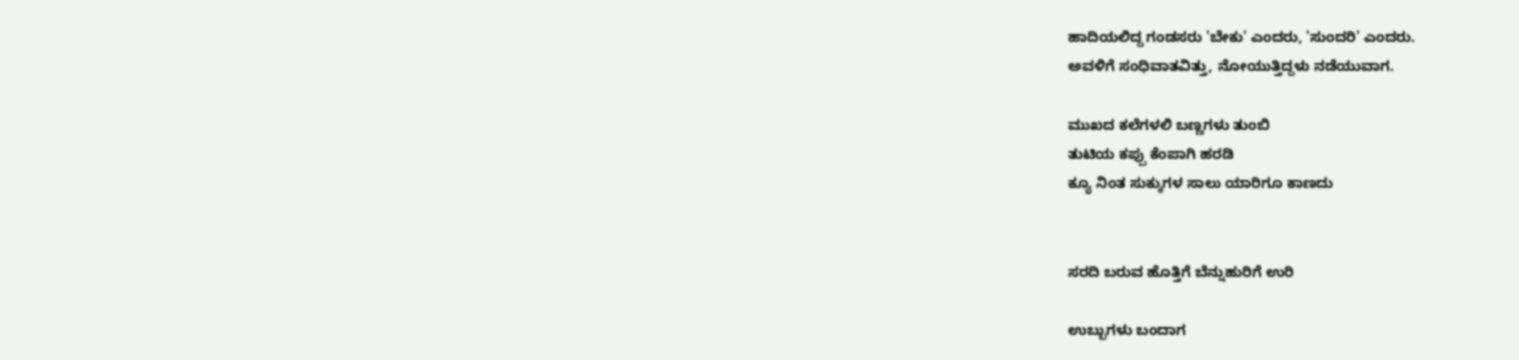ಹಾದಿಯಲಿದ್ದ ಗಂಡಸರು 'ಬೇಕು' ಎಂದರು, 'ಸುಂದರಿ' ಎಂದರು.
ಅವಳಿಗೆ ಸಂಧಿವಾತವಿತ್ತು, ನೋಯುತ್ತಿದ್ದಳು ನಡೆಯುವಾಗ.

ಮುಖದ ಕಲೆಗಳಲಿ ಬಣ್ಣಗಳು ತುಂಬಿ
ತುಟಿಯ ಕಪ್ಪು ಕೆಂಪಾಗಿ ಹರಡಿ
ಕ್ಯೂ ನಿಂತ ಸುಕ್ಕುಗಳ ಸಾಲು ಯಾರಿಗೂ ಕಾಣದು


ಸರದಿ ಬರುವ ಹೊತ್ತಿಗೆ ಬೆನ್ನುಹುರಿಗೆ ಉರಿ

ಉಬ್ಬುಗಳು ಬಂದಾಗ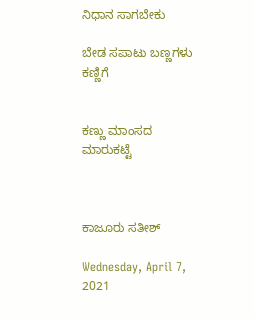ನಿಧಾನ ಸಾಗಬೇಕು

ಬೇಡ ಸಪಾಟು ಬಣ್ಣಗಳು ಕಣ್ಣಿಗೆ


ಕಣ್ಣು ಮಾಂಸದ ಮಾರುಕಟ್ಟೆ



ಕಾಜೂರು ಸತೀಶ್

Wednesday, April 7, 2021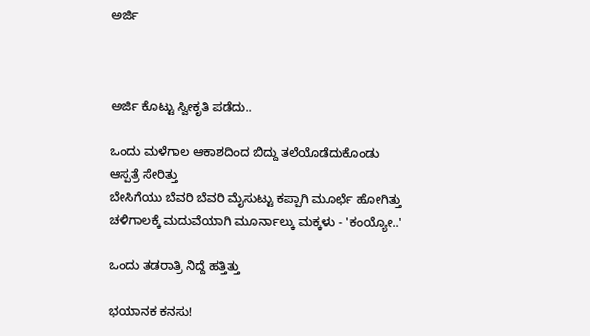ಅರ್ಜಿ



ಅರ್ಜಿ ಕೊಟ್ಟು ಸ್ವೀಕೃತಿ ಪಡೆದು..

ಒಂದು ಮಳೆಗಾಲ ಆಕಾಶದಿಂದ ಬಿದ್ದು ತಲೆಯೊಡೆದುಕೊಂಡು ಆಸ್ಪತ್ರೆ ಸೇರಿತ್ತು
ಬೇಸಿಗೆಯು ಬೆವರಿ ಬೆವರಿ ಮೈಸುಟ್ಟು ಕಪ್ಪಾಗಿ ಮೂರ್ಛೆ ಹೋಗಿತ್ತು
ಚಳಿಗಾಲಕ್ಕೆ ಮದುವೆಯಾಗಿ ಮೂರ್ನಾಲ್ಕು ಮಕ್ಕಳು - 'ಕಂಯ್ಯೋ..'

ಒಂದು ತಡರಾತ್ರಿ ನಿದ್ದೆ ಹತ್ತಿತ್ತು

ಭಯಾನಕ ಕನಸು!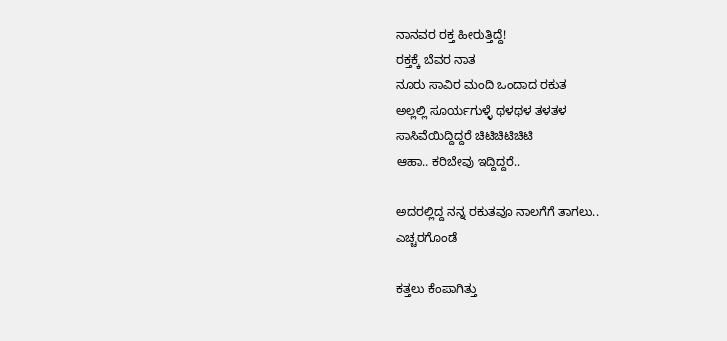ನಾನವರ ರಕ್ತ ಹೀರುತ್ತಿದ್ದೆ!
ರಕ್ತಕ್ಕೆ ಬೆವರ ನಾತ
ನೂರು ಸಾವಿರ ಮಂದಿ ಒಂದಾದ ರಕುತ
ಅಲ್ಲಲ್ಲಿ ಸೂರ್ಯಗುಳ್ಳೆ ಥಳಥಳ ತಳತಳ
ಸಾಸಿವೆಯಿದ್ದಿದ್ದರೆ ಚಿಟಿಚಿಟಿಚಿಟಿ
ಆಹಾ.. ಕರಿಬೇವು ಇದ್ದಿದ್ದರೆ..

ಅದರಲ್ಲಿದ್ದ ನನ್ನ ರಕುತವೂ ನಾಲಗೆಗೆ ತಾಗಲು..
ಎಚ್ಚರಗೊಂಡೆ

ಕತ್ತಲು ಕೆಂಪಾಗಿತ್ತು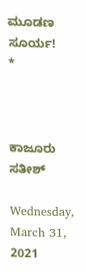ಮೂಡಣ ಸೂರ್ಯ!
*



ಕಾಜೂರು ಸತೀಶ್

Wednesday, March 31, 2021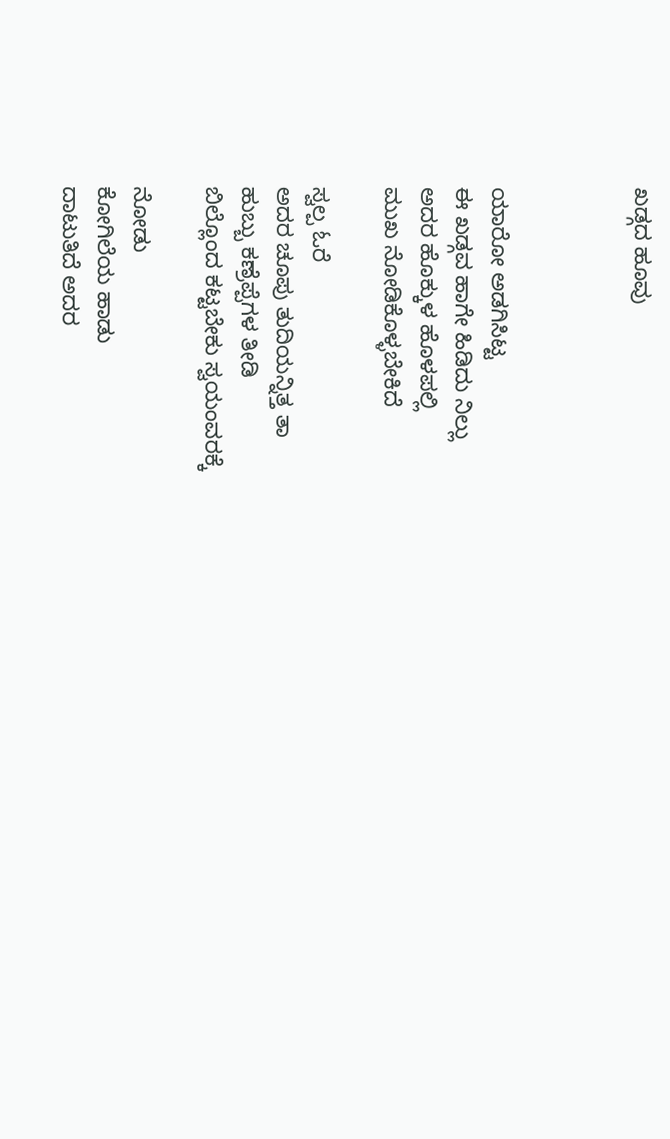ಖಡ್ಗದ ಹೂವು



ಯಾರೋ ಅಡಗಿಸಿಟ್ಟ
ಈ ಖಡ್ಗವ ಹಾಗೇ ಹಿಡಿದು ನಿಲ್ಲು
ಅದರ ಹೊಕ್ಕುಳ ಹೊಳಪಲ್ಲಿ
ಮುಖ ನೋಡಿಕೊಳ್ಳಬೇಕಿದೆ

ಸ್ವಲ್ಪ ಓರೆ
ಅದರ ಚೂಪು ತುದಿಯನ್ನಿತ್ತ ತಾ
ಹುಬ್ಬು ಕಣ್ರೆಪ್ಪೆಗಳ ತೀಡಿ
ಬಿಲ್ಲೊಂದ ಕಟ್ಟಬೇಕು ಸ್ವಯಂವರಕ್ಕೆ

ನೋಡು
ಕೋಗಿಲೆಯ ಹಾಡು
ದಾಟುತಿದೆ ಅದರ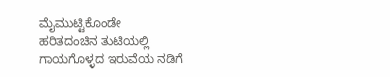ಮೈಮುಟ್ಟಿಕೊಂಡೇ
ಹರಿತದಂಚಿನ ತುಟಿಯಲ್ಲಿ
ಗಾಯಗೊಳ್ಳದ ಇರುವೆಯ ನಡಿಗೆ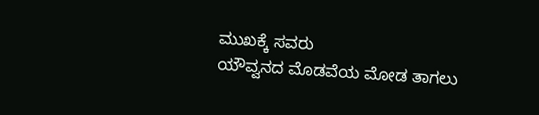ಮುಖಕ್ಕೆ ಸವರು
ಯೌವ್ವನದ ಮೊಡವೆಯ ಮೋಡ ತಾಗಲು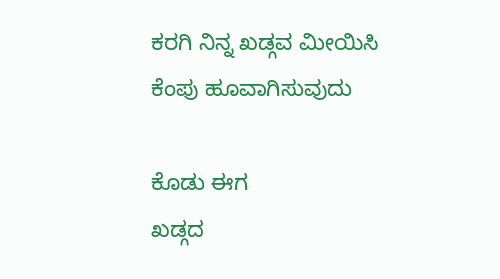ಕರಗಿ ನಿನ್ನ ಖಡ್ಗವ ಮೀಯಿಸಿ
ಕೆಂಪು ಹೂವಾಗಿಸುವುದು

ಕೊಡು ಈಗ
ಖಡ್ಗದ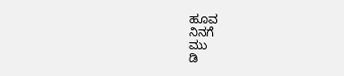ಹೂವ
ನಿನಗೆ
ಮು
ಡಿ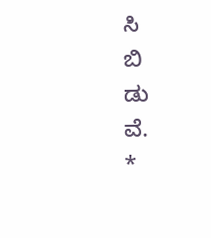ಸಿ
ಬಿ
ಡು
ವೆ.
*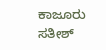ಕಾಜೂರು ಸತೀಶ್